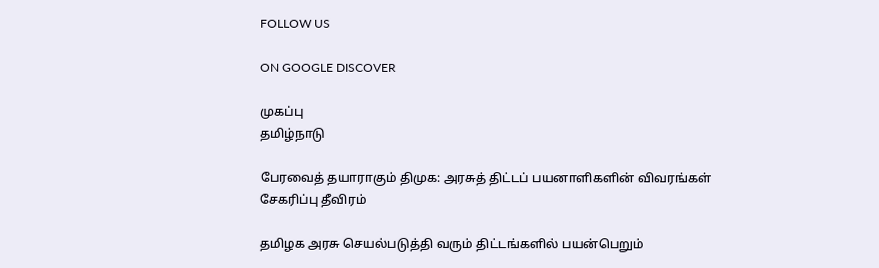FOLLOW US

ON GOOGLE DISCOVER

முகப்பு
தமிழ்நாடு

பேரவைத் தயாராகும் திமுக: அரசுத் திட்டப் பயனாளிகளின் விவரங்கள் சேகரிப்பு தீவிரம்

தமிழக அரசு செயல்படுத்தி வரும் திட்டங்களில் பயன்பெறும்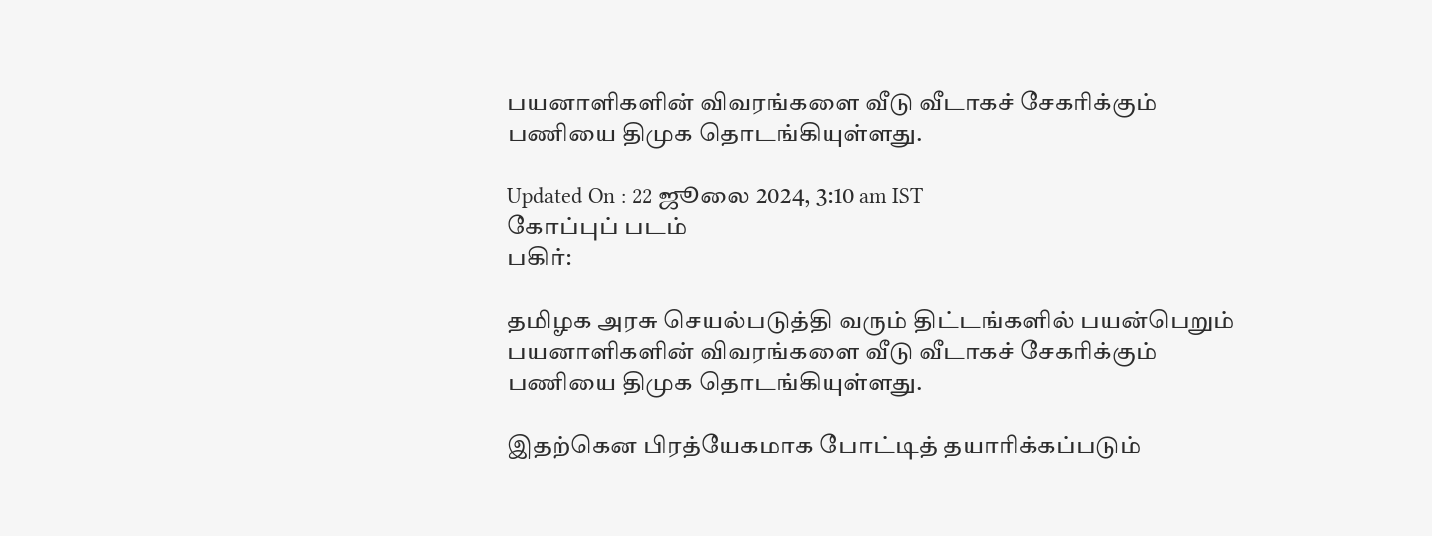பயனாளிகளின் விவரங்களை வீடு வீடாகச் சேகரிக்கும் பணியை திமுக தொடங்கியுள்ளது.

Updated On : 22 ஜூலை 2024, 3:10 am IST
கோப்புப் படம்
பகிர்:

தமிழக அரசு செயல்படுத்தி வரும் திட்டங்களில் பயன்பெறும் பயனாளிகளின் விவரங்களை வீடு வீடாகச் சேகரிக்கும் பணியை திமுக தொடங்கியுள்ளது.

இதற்கென பிரத்யேகமாக போட்டித் தயாரிக்கப்படும்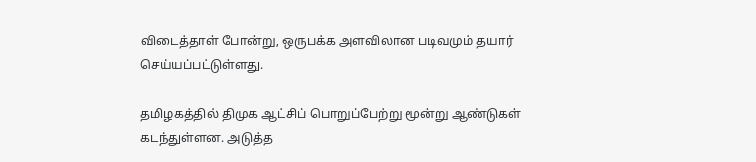விடைத்தாள் போன்று, ஒருபக்க அளவிலான படிவமும் தயார் செய்யப்பட்டுள்ளது.

தமிழகத்தில் திமுக ஆட்சிப் பொறுப்பேற்று மூன்று ஆண்டுகள் கடந்துள்ளன. அடுத்த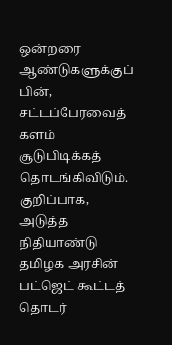ஒன்றரை ஆண்டுகளுக்குப் பின், சட்டப்பேரவைத் களம் சூடுபிடிக்கத் தொடங்கிவிடும். குறிப்பாக, அடுத்த நிதியாண்டு தமிழக அரசின் பட்ஜெட் கூட்டத் தொடர்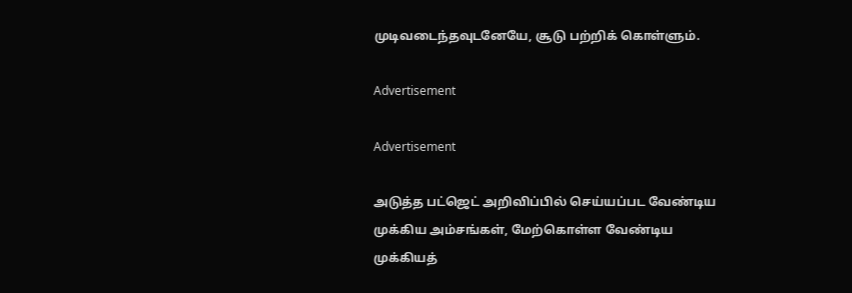முடிவடைந்தவுடனேயே, சூடு பற்றிக் கொள்ளும்.

Advertisement

Advertisement

அடுத்த பட்ஜெட் அறிவிப்பில் செய்யப்பட வேண்டிய முக்கிய அம்சங்கள், மேற்கொள்ள வேண்டிய முக்கியத்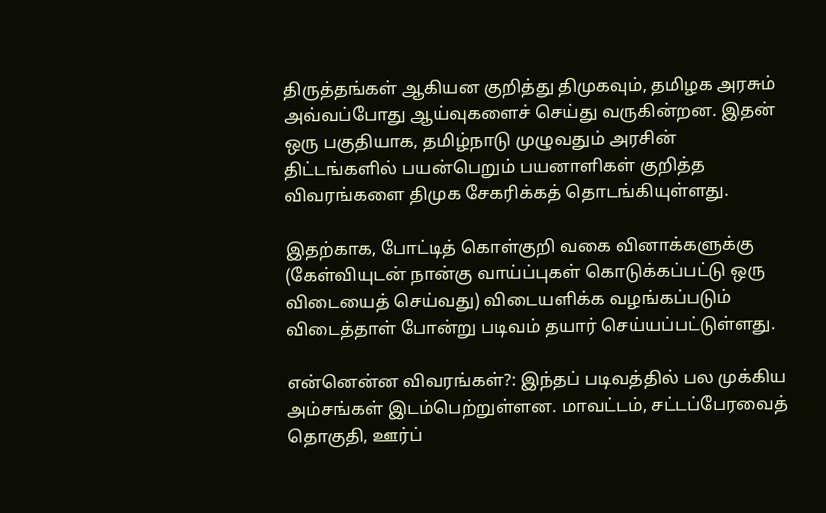திருத்தங்கள் ஆகியன குறித்து திமுகவும், தமிழக அரசும் அவ்வப்போது ஆய்வுகளைச் செய்து வருகின்றன. இதன் ஒரு பகுதியாக, தமிழ்நாடு முழுவதும் அரசின் திட்டங்களில் பயன்பெறும் பயனாளிகள் குறித்த விவரங்களை திமுக சேகரிக்கத் தொடங்கியுள்ளது.

இதற்காக, போட்டித் கொள்குறி வகை வினாக்களுக்கு (கேள்வியுடன் நான்கு வாய்ப்புகள் கொடுக்கப்பட்டு ஒரு விடையைத் செய்வது) விடையளிக்க வழங்கப்படும் விடைத்தாள் போன்று படிவம் தயார் செய்யப்பட்டுள்ளது.

என்னென்ன விவரங்கள்?: இந்தப் படிவத்தில் பல முக்கிய அம்சங்கள் இடம்பெற்றுள்ளன. மாவட்டம், சட்டப்பேரவைத் தொகுதி, ஊர்ப்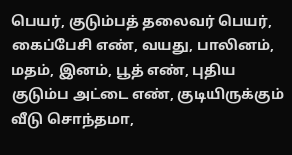பெயர், குடும்பத் தலைவர் பெயர், கைப்பேசி எண், வயது, பாலினம், மதம், இனம், பூத் எண், புதிய குடும்ப அட்டை எண், குடியிருக்கும் வீடு சொந்தமா,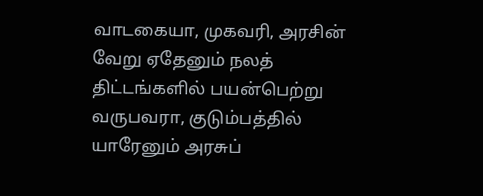வாடகையா, முகவரி, அரசின் வேறு ஏதேனும் நலத் திட்டங்களில் பயன்பெற்று வருபவரா, குடும்பத்தில் யாரேனும் அரசுப்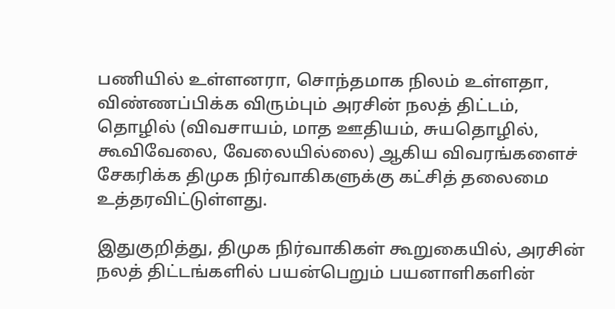பணியில் உள்ளனரா, சொந்தமாக நிலம் உள்ளதா, விண்ணப்பிக்க விரும்பும் அரசின் நலத் திட்டம், தொழில் (விவசாயம், மாத ஊதியம், சுயதொழில், கூவிவேலை, வேலையில்லை) ஆகிய விவரங்களைச் சேகரிக்க திமுக நிர்வாகிகளுக்கு கட்சித் தலைமை உத்தரவிட்டுள்ளது.

இதுகுறித்து, திமுக நிர்வாகிகள் கூறுகையில், அரசின் நலத் திட்டங்களில் பயன்பெறும் பயனாளிகளின்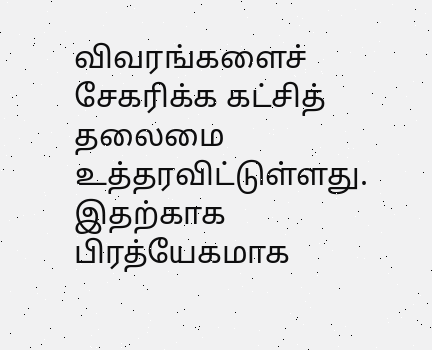விவரங்களைச் சேகரிக்க கட்சித் தலைமை உத்தரவிட்டுள்ளது. இதற்காக பிரத்யேகமாக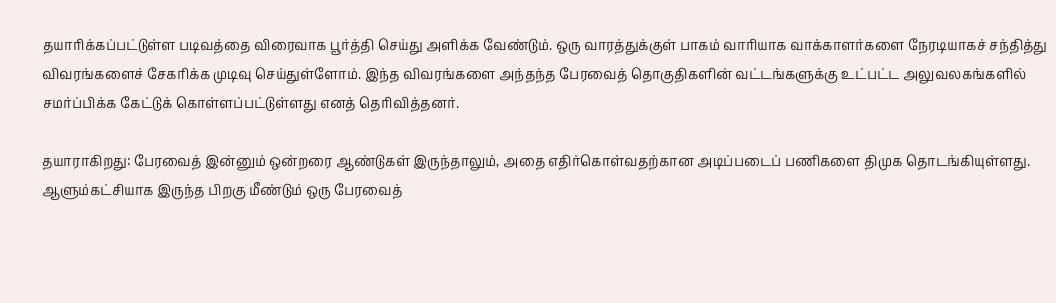தயாரிக்கப்பட்டுள்ள படிவத்தை விரைவாக பூர்த்தி செய்து அளிக்க வேண்டும். ஒரு வாரத்துக்குள் பாகம் வாரியாக வாக்காளர்களை நேரடியாகச் சந்தித்து விவரங்களைச் சேகரிக்க முடிவு செய்துள்ளோம். இந்த விவரங்களை அந்தந்த பேரவைத் தொகுதிகளின் வட்டங்களுக்கு உட்பட்ட அலுவலகங்களில் சமர்ப்பிக்க கேட்டுக் கொள்ளப்பட்டுள்ளது எனத் தெரிவித்தனர்.

தயாராகிறது: பேரவைத் இன்னும் ஒன்றரை ஆண்டுகள் இருந்தாலும், அதை எதிர்கொள்வதற்கான அடிப்படைப் பணிகளை திமுக தொடங்கியுள்ளது. ஆளும்கட்சியாக இருந்த பிறகு மீண்டும் ஒரு பேரவைத்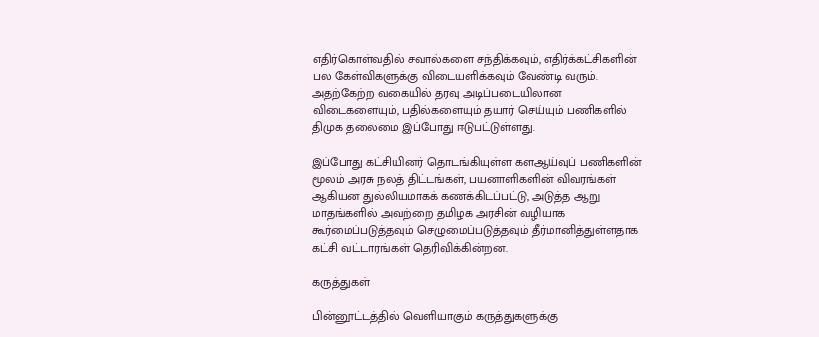எதிர்கொள்வதில் சவால்களை சந்திக்கவும், எதிர்க்கட்சிகளின் பல கேள்விகளுக்கு விடையளிக்கவும் வேண்டி வரும். அதற்கேற்ற வகையில் தரவு அடிப்படையிலான விடைகளையும், பதில்களையும் தயார் செய்யும் பணிகளில் திமுக தலைமை இப்போது ஈடுபட்டுள்ளது.

இப்போது கட்சியினர் தொடங்கியுள்ள களஆய்வுப் பணிகளின் மூலம் அரசு நலத் திட்டங்கள், பயனாளிகளின் விவரங்கள் ஆகியன துல்லியமாகக் கணக்கிடப்பட்டு, அடுத்த ஆறு மாதங்களில் அவற்றை தமிழக அரசின் வழியாக கூர்மைப்படுத்தவும் செழுமைப்படுத்தவும் தீர்மானித்துள்ளதாக கட்சி வட்டாரங்கள் தெரிவிக்கின்றன.

கருத்துகள்

பின்னூட்டத்தில் வெளியாகும் கருத்துகளுக்கு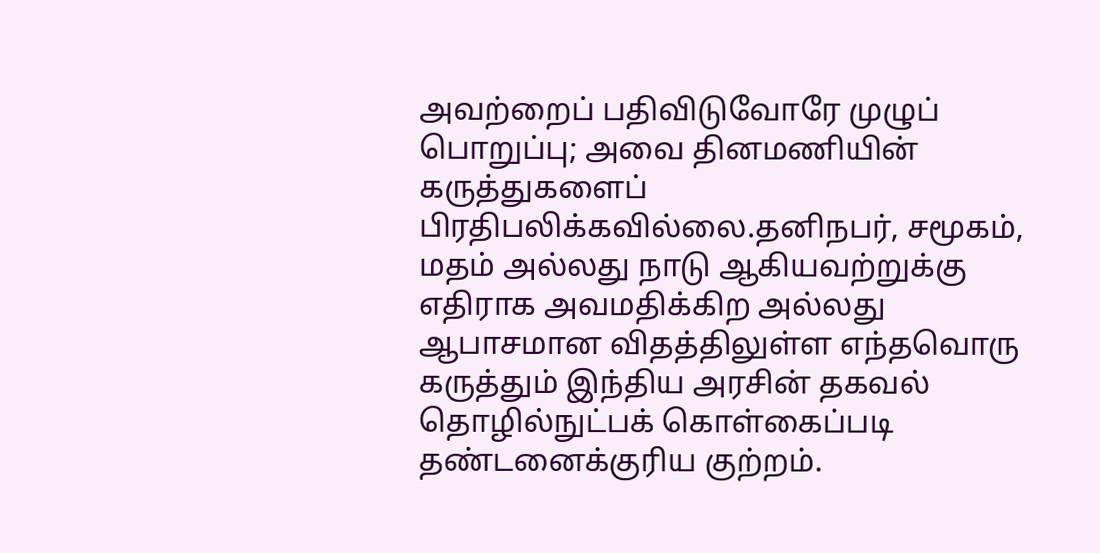அவற்றைப் பதிவிடுவோரே முழுப் பொறுப்பு; அவை தினமணியின் கருத்துகளைப் பிரதிபலிக்கவில்லை.தனிநபர், சமூகம், மதம் அல்லது நாடு ஆகியவற்றுக்கு எதிராக அவமதிக்கிற அல்லது ஆபாசமான விதத்திலுள்ள எந்தவொரு கருத்தும் இந்திய அரசின் தகவல் தொழில்நுட்பக் கொள்கைப்படி தண்டனைக்குரிய குற்றம்.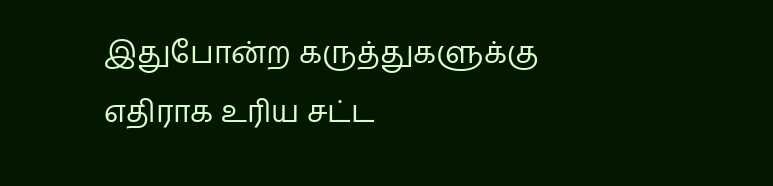இதுபோன்ற கருத்துகளுக்கு எதிராக உரிய சட்ட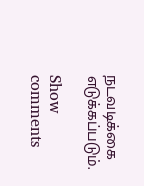நடவடிக்கை எடுக்கப்படும்.

Show comments